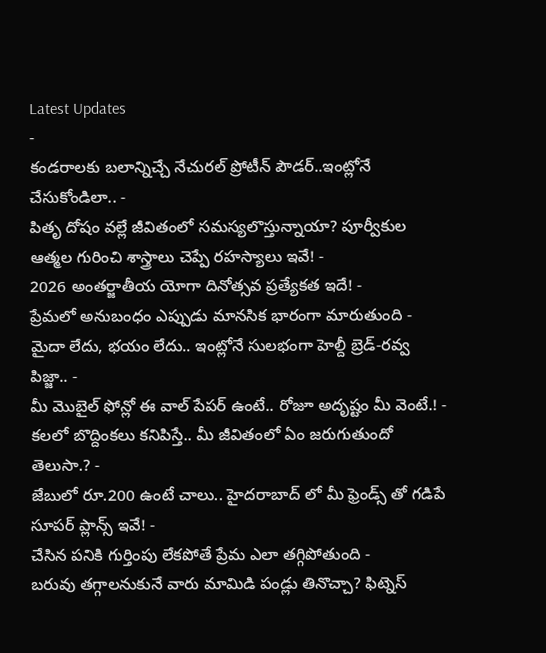Latest Updates
-
కండరాలకు బలాన్నిచ్చే నేచురల్ ప్రోటీన్ పౌడర్..ఇంట్లోనే చేసుకోండిలా.. -
పితృ దోషం వల్లే జీవితంలో సమస్యలొస్తున్నాయా? పూర్వీకుల ఆత్మల గురించి శాస్త్రాలు చెప్పే రహస్యాలు ఇవే! -
2026 అంతర్జాతీయ యోగా దినోత్సవ ప్రత్యేకత ఇదే! -
ప్రేమలో అనుబంధం ఎప్పుడు మానసిక భారంగా మారుతుంది -
మైదా లేదు, భయం లేదు.. ఇంట్లోనే సులభంగా హెల్దీ బ్రెడ్-రవ్వ పిజ్జా.. -
మీ మొబైల్ ఫోన్లో ఈ వాల్ పేపర్ ఉంటే.. రోజూ అదృష్టం మీ వెంటే.! -
కలలో బొద్దింకలు కనిపిస్తే.. మీ జీవితంలో ఏం జరుగుతుందో తెలుసా.? -
జేబులో రూ.200 ఉంటే చాలు.. హైదరాబాద్ లో మీ ఫ్రెండ్స్ తో గడిపే సూపర్ ప్లాన్స్ ఇవే! -
చేసిన పనికి గుర్తింపు లేకపోతే ప్రేమ ఎలా తగ్గిపోతుంది -
బరువు తగ్గాలనుకునే వారు మామిడి పండ్లు తినొచ్చా? ఫిట్నెస్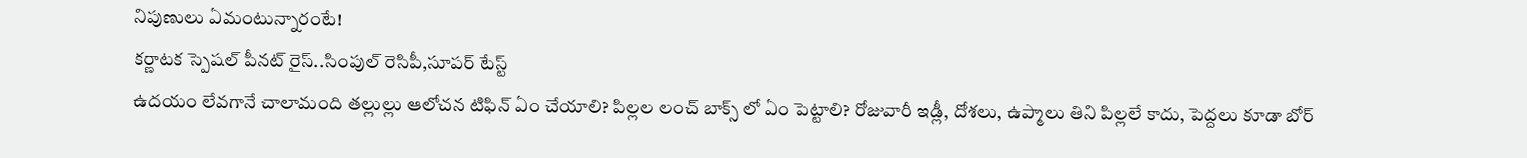నిపుణులు ఏమంటున్నారంటే!
కర్ణాటక స్పెషల్ పీనట్ రైస్..సింపుల్ రెసిపీ,సూపర్ టేస్ట్
ఉదయం లేవగానే చాలామంది తల్లుల్లు ఆలోచన టిఫిన్ ఏం చేయాలి? పిల్లల లంచ్ బాక్స్ లో ఏం పెట్టాలి? రోజువారీ ఇడ్లీ, దోశలు, ఉప్మాలు తిని పిల్లలే కాదు, పెద్దలు కూడా బోర్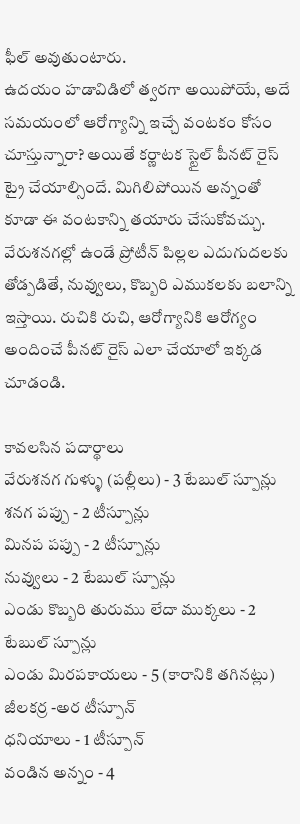ఫీల్ అవుతుంటారు.
ఉదయం హడావిడిలో త్వరగా అయిపోయే, అదే సమయంలో ఆరోగ్యాన్ని ఇచ్చే వంటకం కోసం చూస్తున్నారా? అయితే కర్ణాటక స్టైల్ పీనట్ రైస్ ట్రై చేయాల్సిందే. మిగిలిపోయిన అన్నంతో కూడా ఈ వంటకాన్ని తయారు చేసుకోవచ్చు. వేరుశనగల్లో ఉండే ప్రోటీన్ పిల్లల ఎదుగుదలకు తోడ్పడితే, నువ్వులు, కొబ్బరి ఎముకలకు బలాన్ని ఇస్తాయి. రుచికి రుచి, ఆరోగ్యానికి ఆరోగ్యం అందించే పీనట్ రైస్ ఎలా చేయాలో ఇక్కడ చూడండి.

కావలసిన పదార్థాలు
వేరుశనగ గుళ్ళు (పల్లీలు) - 3 టేబుల్ స్పూన్లు
శనగ పప్పు - 2 టీస్పూన్లు
మినప పప్పు - 2 టీస్పూన్లు
నువ్వులు - 2 టేబుల్ స్పూన్లు
ఎండు కొబ్బరి తురుము లేదా ముక్కలు - 2 టేబుల్ స్పూన్లు
ఎండు మిరపకాయలు - 5 (కారానికి తగినట్లు)
జీలకర్ర -అర టీస్పూన్
ధనియాలు - 1 టీస్పూన్
వండిన అన్నం - 4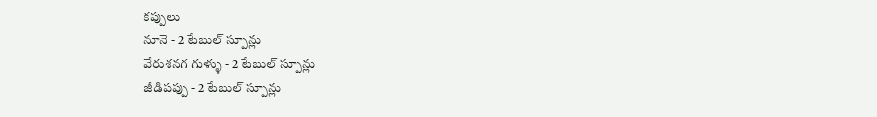కప్పులు
నూనె - 2 టేబుల్ స్పూన్లు
వేరుశనగ గుళ్ళు - 2 టేబుల్ స్పూన్లు
జీడిపప్పు - 2 టేబుల్ స్పూన్లు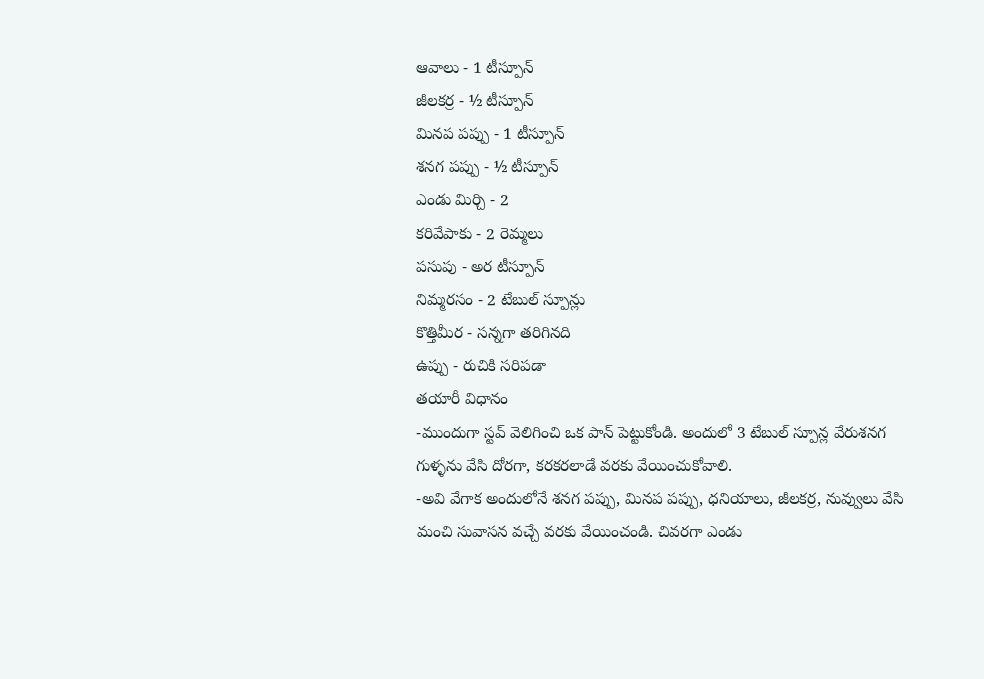ఆవాలు - 1 టీస్పూన్
జీలకర్ర - ½ టీస్పూన్
మినప పప్పు - 1 టీస్పూన్
శనగ పప్పు - ½ టీస్పూన్
ఎండు మిర్చి - 2
కరివేపాకు - 2 రెమ్మలు
పసుపు - అర టీస్పూన్
నిమ్మరసం - 2 టేబుల్ స్పూన్లు
కొత్తిమీర - సన్నగా తరిగినది
ఉప్పు - రుచికి సరిపడా
తయారీ విధానం
-ముందుగా స్టవ్ వెలిగించి ఒక పాన్ పెట్టుకోండి. అందులో 3 టేబుల్ స్పూన్ల వేరుశనగ గుళ్ళను వేసి దోరగా, కరకరలాడే వరకు వేయించుకోవాలి.
-అవి వేగాక అందులోనే శనగ పప్పు, మినప పప్పు, ధనియాలు, జీలకర్ర, నువ్వులు వేసి మంచి సువాసన వచ్చే వరకు వేయించండి. చివరగా ఎండు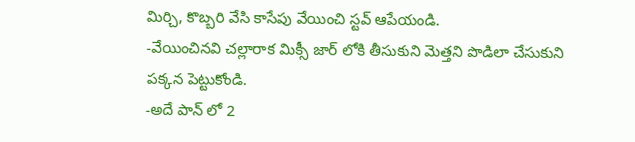మిర్చి, కొబ్బరి వేసి కాసేపు వేయించి స్టవ్ ఆపేయండి.
-వేయించినవి చల్లారాక మిక్సీ జార్ లోకి తీసుకుని మెత్తని పొడిలా చేసుకుని పక్కన పెట్టుకోండి.
-అదే పాన్ లో 2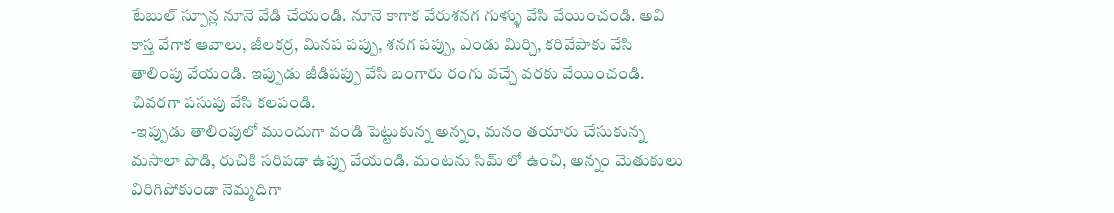టేబుల్ స్పూన్ల నూనె వేడి చేయండి. నూనె కాగాక వేరుశనగ గుళ్ళు వేసి వేయించండి. అవి కాస్త వేగాక ఆవాలు, జీలకర్ర, మినప పప్పు, శనగ పప్పు, ఎండు మిర్చి, కరివేపాకు వేసి తాలింపు వేయండి. ఇప్పుడు జీడిపప్పు వేసి బంగారు రంగు వచ్చే వరకు వేయించండి. చివరగా పసుపు వేసి కలపండి.
-ఇప్పుడు తాలింపులో ముందుగా వండి పెట్టుకున్న అన్నం, మనం తయారు చేసుకున్న మసాలా పొడి, రుచికి సరిపడా ఉప్పు వేయండి. మంటను సిమ్ లో ఉంచి, అన్నం మెతుకులు విరిగిపోకుండా నెమ్మదిగా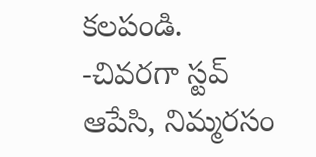కలపండి.
-చివరగా స్టవ్ ఆపేసి, నిమ్మరసం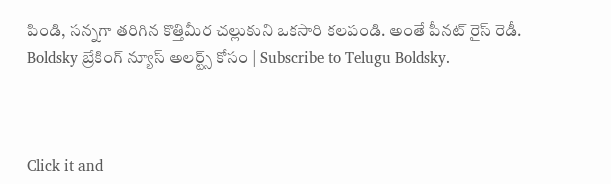పిండి, సన్నగా తరిగిన కొత్తిమీర చల్లుకుని ఒకసారి కలపండి. అంతే పీనట్ రైస్ రెడీ.
Boldsky బ్రేకింగ్ న్యూస్ అలర్ట్స్ కోసం | Subscribe to Telugu Boldsky.



Click it and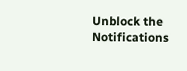Unblock the Notifications